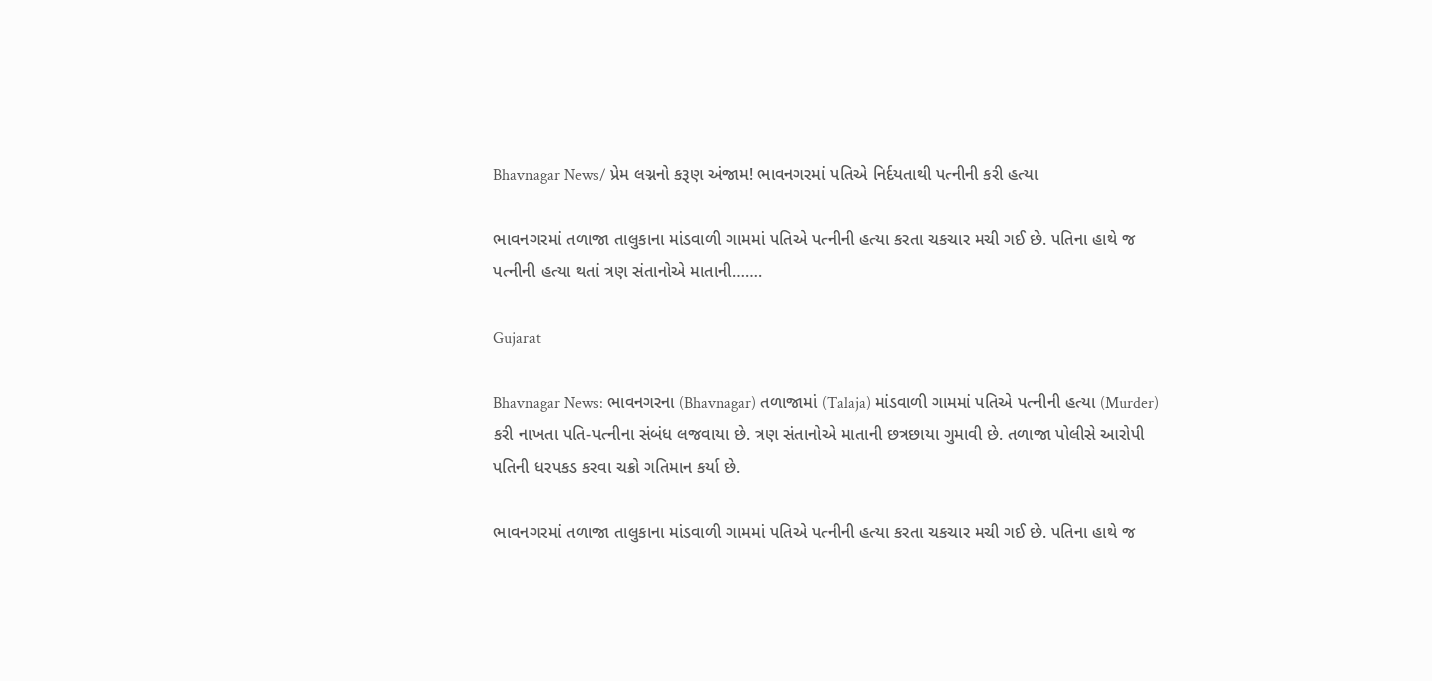Bhavnagar News/ પ્રેમ લગ્નનો કરૂણ અંજામ! ભાવનગરમાં પતિએ નિર્દયતાથી પત્નીની કરી હત્યા

ભાવનગરમાં તળાજા તાલુકાના માંડવાળી ગામમાં પતિએ પત્નીની હત્યા કરતા ચકચાર મચી ગઈ છે. પતિના હાથે જ પત્નીની હત્યા થતાં ત્રણ સંતાનોએ માતાની…….

Gujarat

Bhavnagar News: ભાવનગરના (Bhavnagar) તળાજામાં (Talaja) માંડવાળી ગામમાં પતિએ પત્નીની હત્યા (Murder) કરી નાખતા પતિ-પત્નીના સંબંધ લજવાયા છે. ત્રણ સંતાનોએ માતાની છત્રછાયા ગુમાવી છે. તળાજા પોલીસે આરોપી પતિની ધરપકડ કરવા ચક્રો ગતિમાન કર્યા છે.

ભાવનગરમાં તળાજા તાલુકાના માંડવાળી ગામમાં પતિએ પત્નીની હત્યા કરતા ચકચાર મચી ગઈ છે. પતિના હાથે જ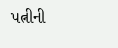પત્નીની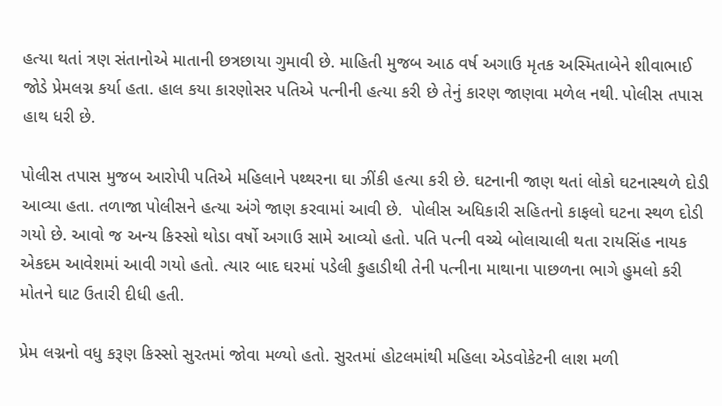હત્યા થતાં ત્રણ સંતાનોએ માતાની છત્રછાયા ગુમાવી છે. માહિતી મુજબ આઠ વર્ષ અગાઉ મૃતક અસ્મિતાબેને શીવાભાઈ જોડે પ્રેમલગ્ન કર્યા હતા. હાલ કયા કારણોસર પતિએ પત્નીની હત્યા કરી છે તેનું કારણ જાણવા મળેલ નથી. પોલીસ તપાસ હાથ ધરી છે.

પોલીસ તપાસ મુજબ આરોપી પતિએ મહિલાને પથ્થરના ઘા ઝીંકી હત્યા કરી છે. ઘટનાની જાણ થતાં લોકો ઘટનાસ્થળે દોડી આવ્યા હતા. તળાજા પોલીસને હત્યા અંગે જાણ કરવામાં આવી છે.  પોલીસ અધિકારી સહિતનો કાફલો ઘટના સ્થળ દોડી ગયો છે. આવો જ અન્ય કિસ્સો થોડા વર્ષો અગાઉ સામે આવ્યો હતો. પતિ પત્ની વચ્ચે બોલાચાલી થતા રાયસિંહ નાયક એકદમ આવેશમાં આવી ગયો હતો. ત્યાર બાદ ઘરમાં પડેલી કુહાડીથી તેની પત્નીના માથાના પાછળના ભાગે હુમલો કરી મોતને ઘાટ ઉતારી દીધી હતી.

પ્રેમ લગ્નનો વધુ કરૂણ કિસ્સો સુરતમાં જોવા મળ્યો હતો. સુરતમાં હોટલમાંથી મહિલા એડવોકેટની લાશ મળી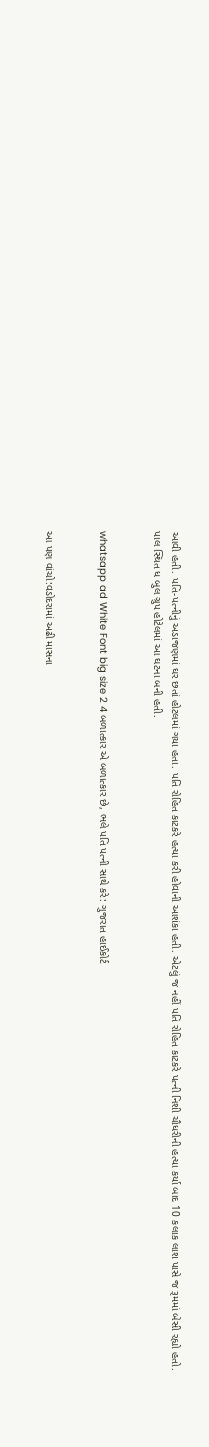આવી હતી. પતિ-પત્નીનું અડાજણમાં ઘર છતાં હોટલમાં ગયા હતા. પતિ રોહિત કાટકરે હત્યા કરી હોવાની આશંકા હતી. એટલું જ નહીં પતિ રોહિત કાટકરે પત્ની નિશી ચૌધરીની હત્યા કર્યા બાદ 10 કલાક લાશ પાસે જ રૂમમાં બેસી રહ્યો હતો. પાલ સ્થિત ધ બુલ ગ્રુપ હોટેલમાં આ ઘટના બની હતી.


whatsapp ad White Font big size 2 4 બળાત્કાર એ બળાત્કાર છે, ભલે પતિ પત્ની સાથે કરે: ગુજરાત હાઈકોર્ટ


આ પણ વાંચો:વડોદરામાં અઢી માસના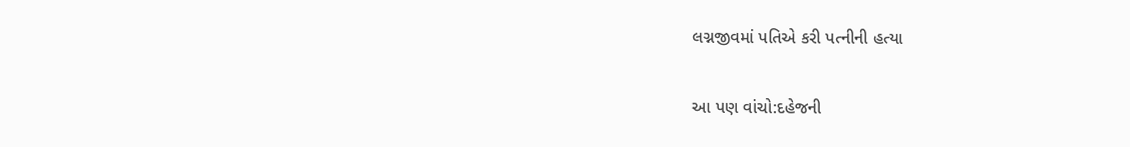લગ્નજીવમાં પતિએ કરી પત્નીની હત્યા

આ પણ વાંચો:દહેજની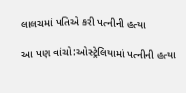લાલચમાં પતિએ કરી પત્નીની હત્યા

આ પણ વાંચો:ઓસ્ટ્રેલિયામાં પત્નીની હત્યા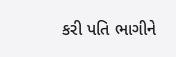કરી પતિ ભાગીને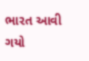ભારત આવી ગયો